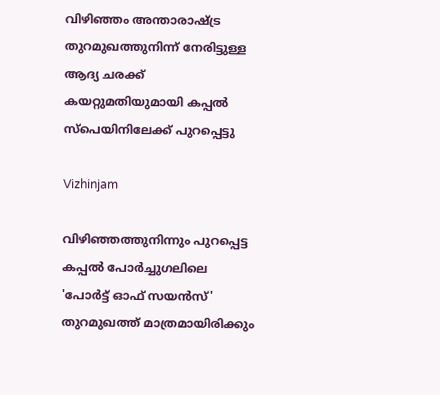വിഴിഞ്ഞം അന്താരാഷ്ട്ര തുറമുഖത്തുനിന്ന് നേരിട്ടുള്ള ആദ്യ ചരക്ക് കയറ്റുമതിയുമായി കപ്പല്‍ സ്‌പെയിനിലേക്ക് പുറപ്പെട്ടു

Vizhinjam

വിഴിഞ്ഞത്തുനിന്നും പുറപ്പെട്ട കപ്പല്‍ പോര്‍ച്ചുഗലിലെ 'പോര്‍ട്ട് ഓഫ് സയന്‍സ്' തുറമുഖത്ത് മാത്രമായിരിക്കും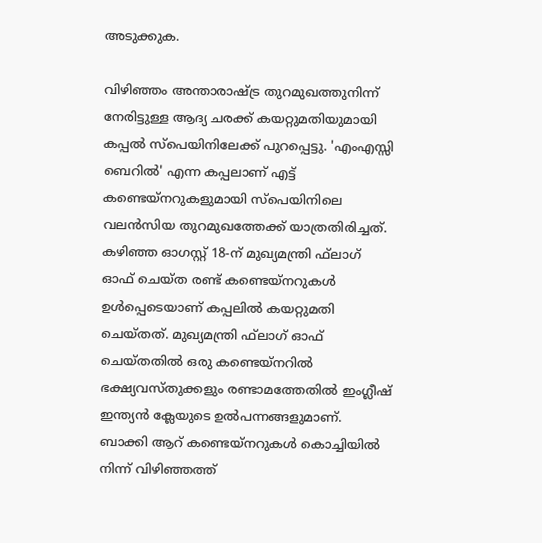അടുക്കുക.

വിഴിഞ്ഞം അന്താരാഷ്ട്ര തുറമുഖത്തുനിന്ന് നേരിട്ടുള്ള ആദ്യ ചരക്ക് കയറ്റുമതിയുമായി കപ്പല്‍ സ്‌പെയിനിലേക്ക് പുറപ്പെട്ടു. 'എംഎസ്സി ബെറില്‍' എന്ന കപ്പലാണ് എട്ട് കണ്ടെയ്‌നറുകളുമായി സ്‌പെയിനിലെ വലന്‍സിയ തുറമുഖത്തേക്ക് യാത്രതിരിച്ചത്. കഴിഞ്ഞ ഓഗസ്റ്റ് 18-ന് മുഖ്യമന്ത്രി ഫ്‌ലാഗ് ഓഫ് ചെയ്ത രണ്ട് കണ്ടെയ്‌നറുകള്‍ ഉള്‍പ്പെടെയാണ് കപ്പലില്‍ കയറ്റുമതി ചെയ്തത്. മുഖ്യമന്ത്രി ഫ്‌ലാഗ് ഓഫ് ചെയ്തതില്‍ ഒരു കണ്ടെയ്‌നറില്‍ ഭക്ഷ്യവസ്തുക്കളും രണ്ടാമത്തേതില്‍ ഇംഗ്ലീഷ് ഇന്ത്യന്‍ ക്ലേയുടെ ഉല്‍പന്നങ്ങളുമാണ്. ബാക്കി ആറ് കണ്ടെയ്‌നറുകള്‍ കൊച്ചിയില്‍ നിന്ന് വിഴിഞ്ഞത്ത്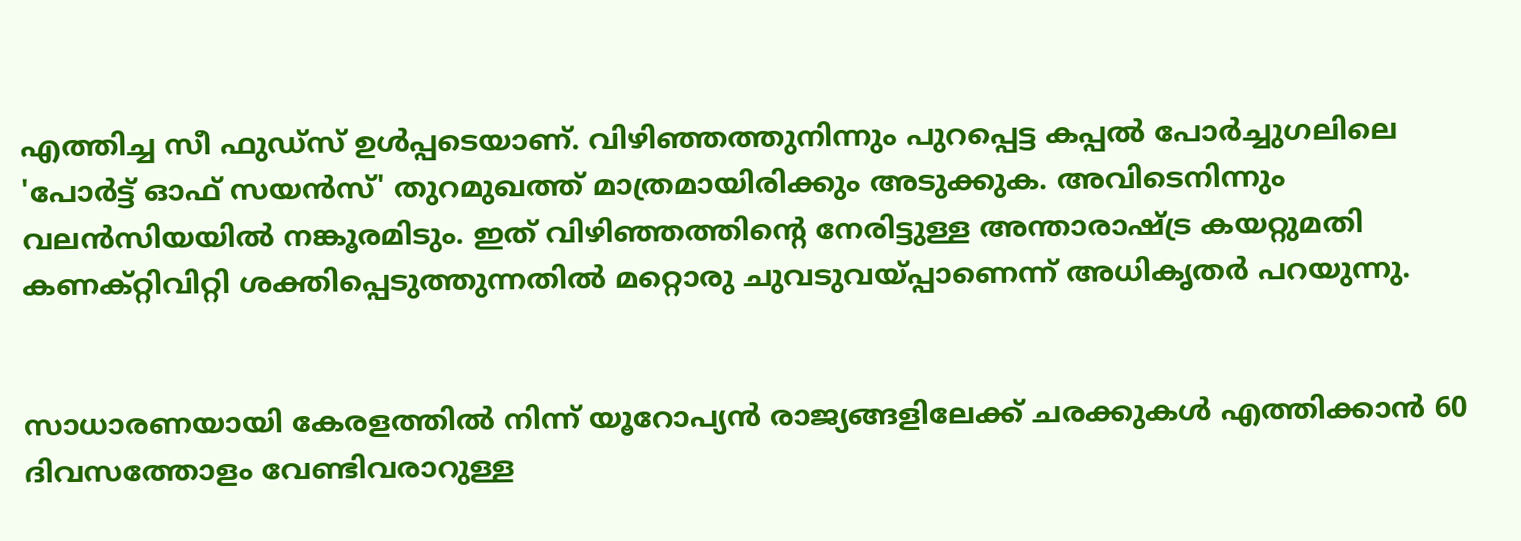എത്തിച്ച സീ ഫുഡ്‌സ് ഉള്‍പ്പടെയാണ്. വിഴിഞ്ഞത്തുനിന്നും പുറപ്പെട്ട കപ്പല്‍ പോര്‍ച്ചുഗലിലെ 'പോര്‍ട്ട് ഓഫ് സയന്‍സ്' തുറമുഖത്ത് മാത്രമായിരിക്കും അടുക്കുക. അവിടെനിന്നും വലന്‍സിയയില്‍ നങ്കൂരമിടും. ഇത് വിഴിഞ്ഞത്തിന്റെ നേരിട്ടുള്ള അന്താരാഷ്ട്ര കയറ്റുമതി കണക്റ്റിവിറ്റി ശക്തിപ്പെടുത്തുന്നതില്‍ മറ്റൊരു ചുവടുവയ്പ്പാണെന്ന് അധികൃതര്‍ പറയുന്നു.


സാധാരണയായി കേരളത്തില്‍ നിന്ന് യൂറോപ്യന്‍ രാജ്യങ്ങളിലേക്ക് ചരക്കുകള്‍ എത്തിക്കാന്‍ 60 ദിവസത്തോളം വേണ്ടിവരാറുള്ള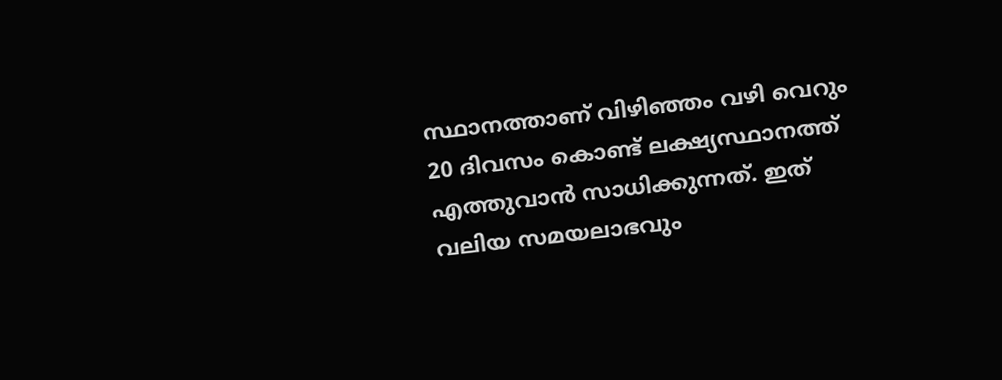സ്ഥാനത്താണ് വിഴിഞ്ഞം വഴി വെറും 20 ദിവസം കൊണ്ട് ലക്ഷ്യസ്ഥാനത്ത് എത്തുവാന്‍ സാധിക്കുന്നത്. ഇത് വലിയ സമയലാഭവും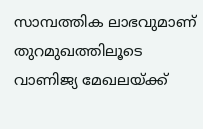സാമ്പത്തിക ലാഭവുമാണ് തുറമുഖത്തിലൂടെ വാണിജ്യ മേഖലയ്ക്ക്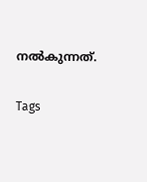നല്‍കുന്നത്.

Tags